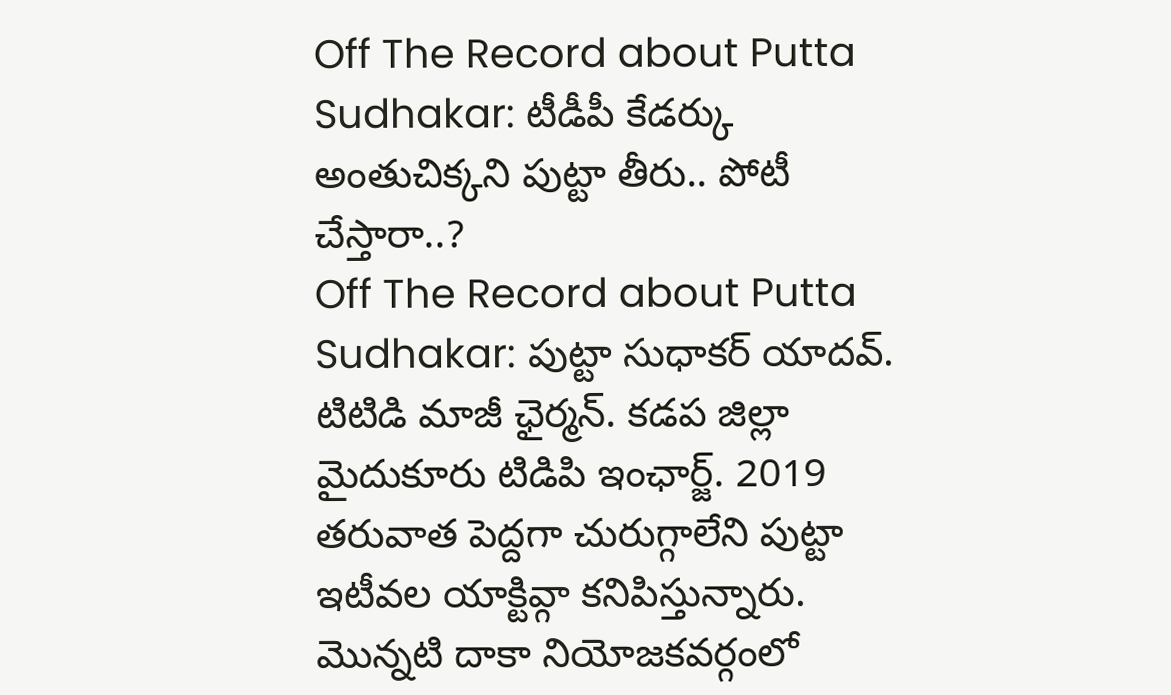Off The Record about Putta Sudhakar: టీడీపీ కేడర్కు అంతుచిక్కని పుట్టా తీరు.. పోటీ చేస్తారా..?
Off The Record about Putta Sudhakar: పుట్టా సుధాకర్ యాదవ్. టిటిడి మాజీ ఛైర్మన్. కడప జిల్లా మైదుకూరు టిడిపి ఇంఛార్జ్. 2019 తరువాత పెద్దగా చురుగ్గాలేని పుట్టా ఇటీవల యాక్టివ్గా కనిపిస్తున్నారు. మొన్నటి దాకా నియోజకవర్గంలో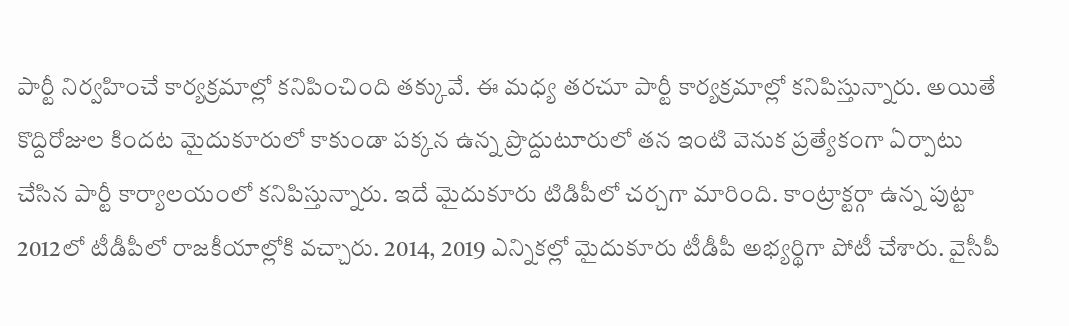పార్టీ నిర్వహించే కార్యక్రమాల్లో కనిపించింది తక్కువే. ఈ మధ్య తరచూ పార్టీ కార్యక్రమాల్లో కనిపిస్తున్నారు. అయితే కొద్దిరోజుల కిందట మైదుకూరులో కాకుండా పక్కన ఉన్న ప్రొద్దుటూరులో తన ఇంటి వెనుక ప్రత్యేకంగా ఏర్పాటు చేసిన పార్టీ కార్యాలయంలో కనిపిస్తున్నారు. ఇదే మైదుకూరు టిడిపీలో చర్చగా మారింది. కాంట్రాక్టర్గా ఉన్న పుట్టా 2012లో టీడీపీలో రాజకీయాల్లోకి వచ్చారు. 2014, 2019 ఎన్నికల్లో మైదుకూరు టీడీపీ అభ్యర్థిగా పోటీ చేశారు. వైసీపీ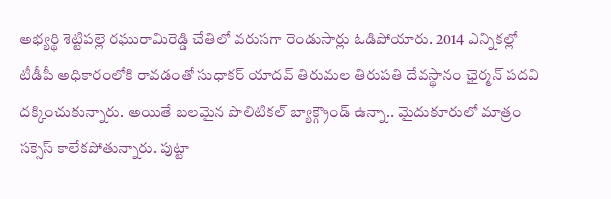అభ్యర్థి శెట్టిపల్లె రఘురామిరెడ్డి చేతిలో వరుసగా రెండుసార్లు ఓడిపోయారు. 2014 ఎన్నికల్లో టీడీపీ అధికారంలోకి రావడంతో సుధాకర్ యాదవ్ తిరుమల తిరుపతి దేవస్థానం ఛైర్మన్ పదవి దక్కించుకున్నారు. అయితే బలమైన పొలిటికల్ బ్యాక్గ్రౌండ్ ఉన్నా.. మైదుకూరులో మాత్రం సక్సెస్ కాలేకపోతున్నారు. పుట్టా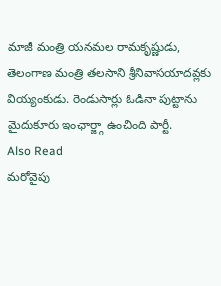మాజీ మంత్రి యనమల రామకృష్ణుడు, తెలంగాణ మంత్రి తలసాని శ్రీనివాసయాదవ్లకు వియ్యంకుడు. రెండుసార్లు ఓడినా పుట్టాను మైదుకూరు ఇంఛార్జ్గా ఉంచింది పార్టీ.
Also Read
మరోవైపు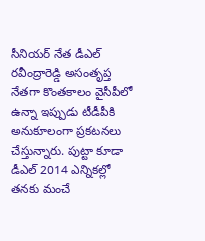సీనియర్ నేత డీఎల్ రవీంద్రారెడ్డి అసంతృప్త నేతగా కొంతకాలం వైసీపీలో ఉన్నా ఇప్పుడు టీడీపీకి అనుకూలంగా ప్రకటనలు చేస్తున్నారు. పుట్టా కూడా డీఎల్ 2014 ఎన్నికల్లో తనకు మంచే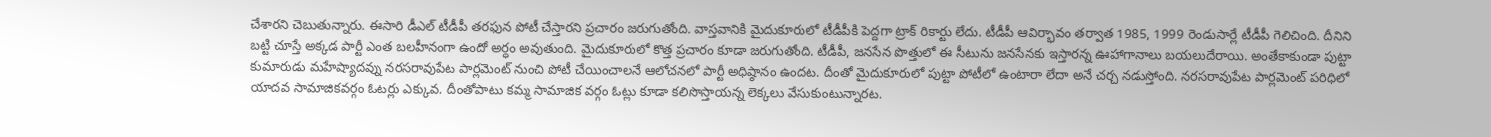చేశారని చెబుతున్నారు. ఈసారి డీఎల్ టీడీపీ తరఫున పోటీ చేస్తారని ప్రచారం జరుగుతోంది. వాస్తవానికి మైదుకూరులో టీడీపీకి పెద్దగా ట్రాక్ రికార్టు లేదు. టీడీపీ ఆవిర్భావం తర్వాత 1985, 1999 రెండుసార్లే టీడీపీ గెలిచింది. దీనిని బట్టి చూస్తే అక్కడ పార్టీ ఎంత బలహీనంగా ఉందో అర్ధం అవుతుంది. మైదుకూరులో కొత్త ప్రచారం కూడా జరుగుతోంది. టీడీపీ, జనసేన పొత్తులో ఈ సీటును జనసేనకు ఇస్తారన్న ఊహాగానాలు బయలుదేరాయి. అంతేకాకుండా పుట్టా కుమారుడు మహేష్యాదవ్ను నరసరావుపేట పార్లమెంట్ నుంచి పోటీ చేయించాలనే ఆలోచనలో పార్టీ అధిష్ఠానం ఉందట. దీంతో మైదుకూరులో పుట్టా పోటీలో ఉంటారా లేదా అనే చర్చ నడుస్తోంది. నరసరావుపేట పార్లమెంట్ పరిధిలో యాదవ సామాజికవర్గం ఓటర్లు ఎక్కువ. దీంతోపాటు కమ్మ సామాజిక వర్గం ఓట్లు కూడా కలిసొస్తాయన్న లెక్కలు వేసుకుంటున్నారట.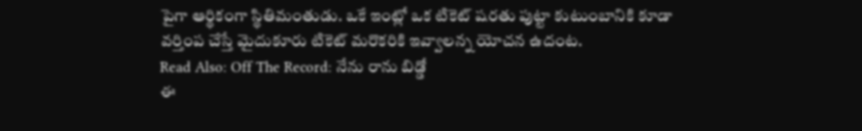పైగా ఆర్థికంగా స్థితిమంతుడు. ఒకే ఇంట్లో ఒక టికెట్ షరతు పుట్టా కుటుంబానికి కూడా వర్తింప చేస్తే మైదుకూరు టికెట్ మరొకరికి ఇవ్వాలన్న యోచన ఉదంట.
Read Also: Off The Record: నేను రాను బిడ్డో
ఈ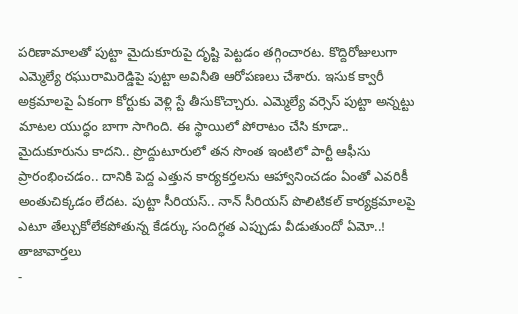పరిణామాలతో పుట్టా మైదుకూరుపై దృష్టి పెట్టడం తగ్గించారట. కొద్దిరోజులుగా ఎమ్మెల్యే రఘురామిరెడ్డిపై పుట్టా అవినీతి ఆరోపణలు చేశారు. ఇసుక క్వారీ అక్రమాలపై ఏకంగా కోర్టుకు వెళ్లి స్టే తీసుకొచ్చారు. ఎమ్మెల్యే వర్సెస్ పుట్టా అన్నట్టు మాటల యుద్ధం బాగా సాగింది. ఈ స్థాయిలో పోరాటం చేసి కూడా.. మైదుకూరును కాదని.. ప్రొద్దుటూరులో తన సొంత ఇంటిలో పార్టీ ఆఫీసు ప్రారంభించడం.. దానికి పెద్ద ఎత్తున కార్యకర్తలను ఆహ్వానించడం ఏంతో ఎవరికీ అంతుచిక్కడం లేదట. పుట్టా సీరియస్.. నాన్ సీరియస్ పొలిటికల్ కార్యక్రమాలపై ఎటూ తేల్చుకోలేకపోతున్న కేడర్కు సందిగ్ధత ఎప్పుడు వీడుతుందో ఏమో..!
తాజావార్తలు
-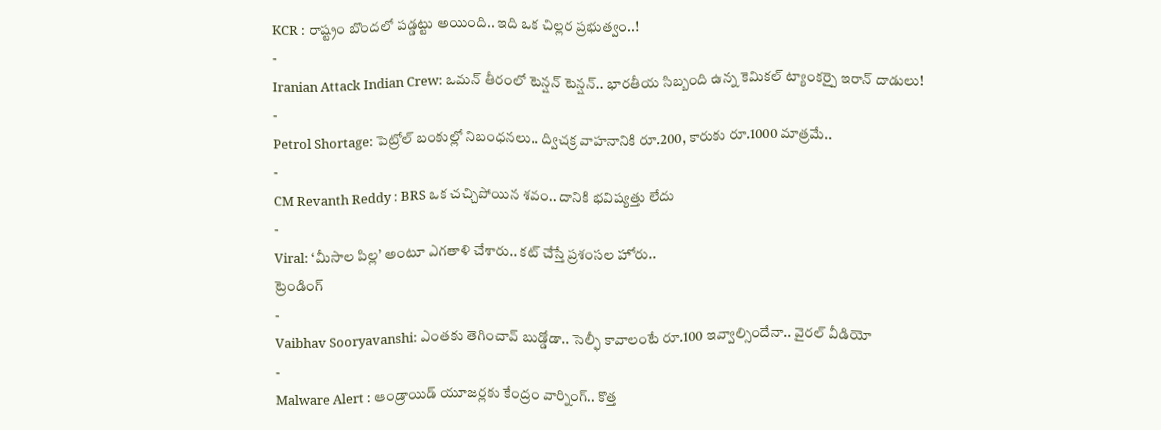KCR : రాష్ట్రం బొందలో పడ్డట్టు అయింది.. ఇది ఒక చిల్లర ప్రభుత్వం..!
-
Iranian Attack Indian Crew: ఒమన్ తీరంలో టెన్షన్ టెన్షన్.. భారతీయ సిబ్బంది ఉన్న కెమికల్ ట్యాంకర్పై ఇరాన్ దాడులు!
-
Petrol Shortage: పెట్రోల్ బంకుల్లో నిబంధనలు.. ద్విచక్ర వాహనానికి రూ.200, కారుకు రూ.1000 మాత్రమే..
-
CM Revanth Reddy : BRS ఒక చచ్చిపోయిన శవం.. దానికి భవిష్యత్తు లేదు
-
Viral: ‘మీసాల పిల్ల’ అంటూ ఎగతాళి చేశారు.. కట్ చేస్తే ప్రశంసల హోరు..
ట్రెండింగ్
-
Vaibhav Sooryavanshi: ఎంతకు తెగించావ్ బుడ్డోడా.. సెల్ఫీ కావాలంటే రూ.100 ఇవ్వాల్సిందేనా.. వైరల్ వీడియో
-
Malware Alert : ఆండ్రాయిడ్ యూజర్లకు కేంద్రం వార్నింగ్.. కొత్త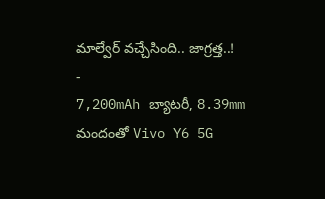మాల్వేర్ వచ్చేసింది.. జాగ్రత్త..!
-
7,200mAh బ్యాటరీ, 8.39mm మందంతో Vivo Y6 5G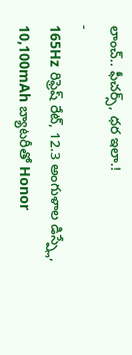లాంచ్.. ఫీచర్స్, ధర ఇలా.!
-
165Hz రిఫ్రెష్ రేట్, 12.3 అంగుళాల డిస్ప్లే, 10,100mAh బ్యాటరీతో Honor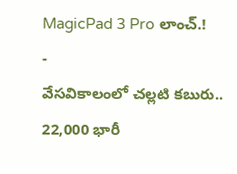MagicPad 3 Pro లాంచ్.!
-
వేసవికాలంలో చల్లటి కబురు.. 22,000 భారీ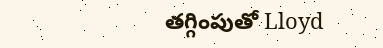తగ్గింపుతో Lloyd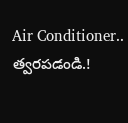Air Conditioner.. త్వరపడండి.!